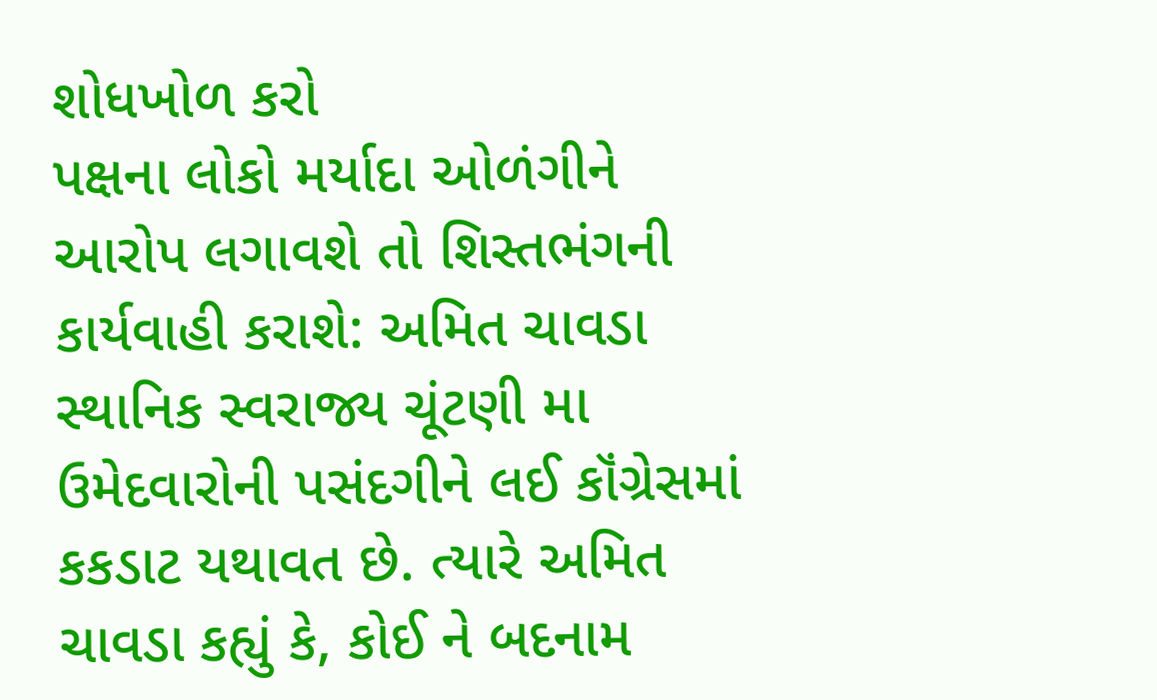શોધખોળ કરો
પક્ષના લોકો મર્યાદા ઓળંગીને આરોપ લગાવશે તો શિસ્તભંગની કાર્યવાહી કરાશે: અમિત ચાવડા
સ્થાનિક સ્વરાજ્ય ચૂંટણી મા ઉમેદવારોની પસંદગીને લઈ કૉંગ્રેસમાં કકડાટ યથાવત છે. ત્યારે અમિત ચાવડા કહ્યું કે, કોઈ ને બદનામ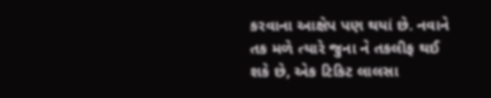કરવાના આક્ષેપ પણ થયાં છે. નવાને તક મળે ત્યારે જુના ને તકલીફ થઈ શકે છે, એક ટિકિટ લાલસા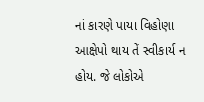નાં કારણે પાયા વિહોણા આક્ષેપો થાય તેં સ્વીકાર્ય ન હોય. જે લોકોએ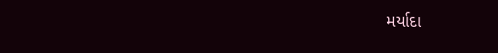મર્યાદા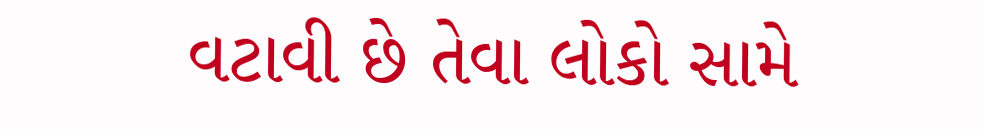વટાવી છે તેવા લોકો સામે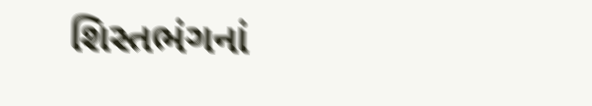શિસ્તભંગનાં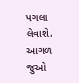પગલા લેવાશે.
આગળ જુઓ